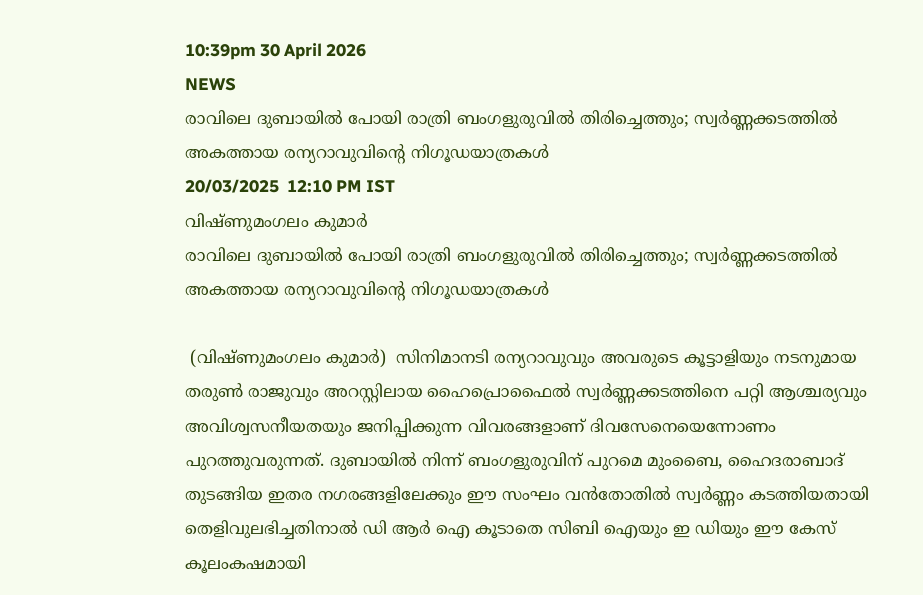10:39pm 30 April 2026
NEWS
രാവിലെ ദുബായിൽ പോയി രാത്രി ബംഗളുരുവിൽ തിരിച്ചെത്തും; സ്വർണ്ണക്കടത്തിൽ അകത്തായ രന്യറാവുവിന്റെ നിഗൂഡയാത്രകൾ
20/03/2025  12:10 PM IST
വിഷ്ണുമംഗലം കുമാർ
രാവിലെ ദുബായിൽ പോയി രാത്രി ബംഗളുരുവിൽ തിരിച്ചെത്തും; സ്വർണ്ണക്കടത്തിൽ അകത്തായ രന്യറാവുവിന്റെ നിഗൂഡയാത്രകൾ

 (വിഷ്ണുമംഗലം കുമാർ)  സിനിമാനടി രന്യറാവുവും അവരുടെ കൂട്ടാളിയും നടനുമായ തരുൺ രാജുവും അറസ്റ്റിലായ ഹൈപ്രൊഫൈൽ സ്വർണ്ണക്കടത്തിനെ പറ്റി ആശ്ചര്യവും അവിശ്വസനീയതയും ജനിപ്പിക്കുന്ന വിവരങ്ങളാണ് ദിവസേനെയെന്നോണം പുറത്തുവരുന്നത്. ദുബായിൽ നിന്ന് ബംഗളുരുവിന് പുറമെ മുംബൈ, ഹൈദരാബാദ് തുടങ്ങിയ ഇതര നഗരങ്ങളിലേക്കും ഈ സംഘം വൻതോതിൽ സ്വർണ്ണം കടത്തിയതായി തെളിവുലഭിച്ചതിനാൽ ഡി ആർ ഐ കൂടാതെ സിബി ഐയും ഇ ഡിയും ഈ കേസ് കൂലംകഷമായി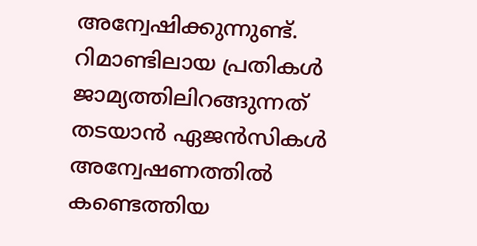അന്വേഷിക്കുന്നുണ്ട്. റിമാണ്ടിലായ പ്രതികൾ ജാമ്യത്തിലിറങ്ങുന്നത് തടയാൻ ഏജൻസികൾ അന്വേഷണത്തിൽ കണ്ടെത്തിയ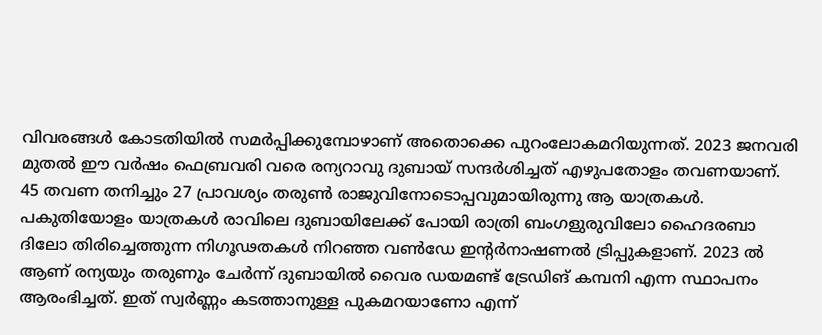വിവരങ്ങൾ കോടതിയിൽ സമർപ്പിക്കുമ്പോഴാണ് അതൊക്കെ പുറംലോകമറിയുന്നത്. 2023 ജനവരി മുതൽ ഈ വർഷം ഫെബ്രവരി വരെ രന്യറാവു ദുബായ് സന്ദർശിച്ചത് എഴുപതോളം തവണയാണ്. 45 തവണ തനിച്ചും 27 പ്രാവശ്യം തരുൺ രാജുവിനോടൊപ്പവുമായിരുന്നു ആ യാത്രകൾ. പകുതിയോളം യാത്രകൾ രാവിലെ ദുബായിലേക്ക് പോയി രാത്രി ബംഗളുരുവിലോ ഹൈദരബാ ദിലോ തിരിച്ചെത്തുന്ന നിഗൂഢതകൾ നിറഞ്ഞ വൺഡേ ഇന്റർനാഷണൽ ട്രിപ്പുകളാണ്. 2023 ൽ ആണ് രന്യയും തരുണും ചേർന്ന് ദുബായിൽ വൈര ഡയമണ്ട് ട്രേഡിങ് കമ്പനി എന്ന സ്ഥാപനം ആരംഭിച്ചത്. ഇത് സ്വർണ്ണം കടത്താനുള്ള പുകമറയാണോ എന്ന്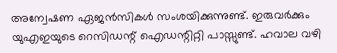അന്വേഷണ ഏജൻസികൾ സംശയിക്കുന്നുണ്ട്. ഇരുവർക്കും യുഎഇയുടെ റെസിഡന്റ് ഐഡന്റിറ്റി പാസ്സുണ്ട്. ഹവാല വഴി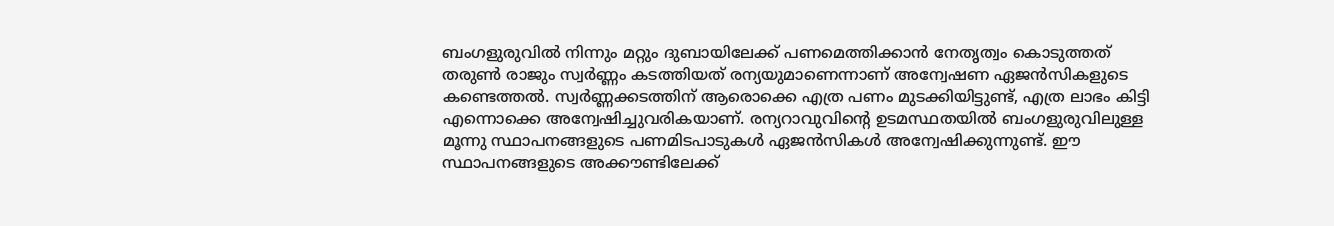ബംഗളുരുവിൽ നിന്നും മറ്റും ദുബായിലേക്ക് പണമെത്തിക്കാൻ നേതൃത്വം കൊടുത്തത് തരുൺ രാജും സ്വർണ്ണം കടത്തിയത് രന്യയുമാണെന്നാണ് അന്വേഷണ ഏജൻസികളുടെ കണ്ടെത്തൽ. സ്വർണ്ണക്കടത്തിന് ആരൊക്കെ എത്ര പണം മുടക്കിയിട്ടുണ്ട്, എത്ര ലാഭം കിട്ടി എന്നൊക്കെ അന്വേഷിച്ചുവരികയാണ്. രന്യറാവുവിന്റെ ഉടമസ്ഥതയിൽ ബംഗളുരുവിലുള്ള മൂന്നു സ്ഥാപനങ്ങളുടെ പണമിടപാടുകൾ ഏജൻസികൾ അന്വേഷിക്കുന്നുണ്ട്. ഈ സ്ഥാപനങ്ങളുടെ അക്കൗണ്ടിലേക്ക്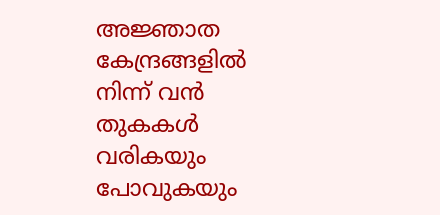അജ്ഞാത കേന്ദ്രങ്ങളിൽ നിന്ന് വൻ തുകകൾ വരികയും പോവുകയും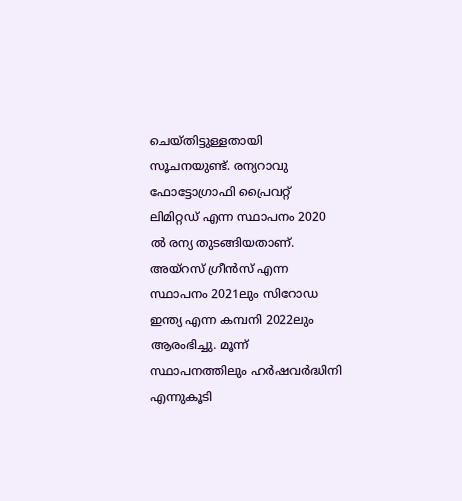ചെയ്തിട്ടുള്ളതായി സൂചനയുണ്ട്. രന്യറാവു ഫോട്ടോഗ്രാഫി പ്രൈവറ്റ് ലിമിറ്റഡ് എന്ന സ്ഥാപനം 2020 ൽ രന്യ തുടങ്ങിയതാണ്. അയ്റസ് ഗ്രീൻസ് എന്ന സ്ഥാപനം 2021ലും സിറോഡ ഇന്ത്യ എന്ന കമ്പനി 2022ലും ആരംഭിച്ചു. മൂന്ന് സ്ഥാപനത്തിലും ഹർഷവർദ്ധിനി എന്നുകൂടി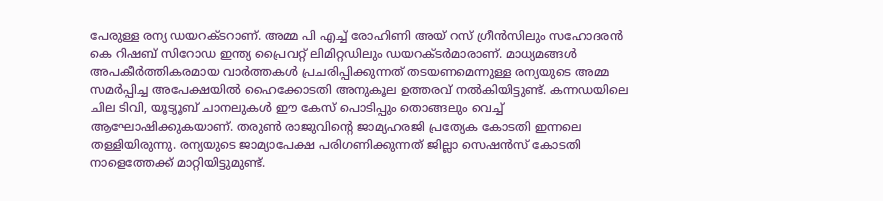പേരുള്ള രന്യ ഡയറക്ടറാണ്. അമ്മ പി എച്ച് രോഹിണി അയ് റസ് ഗ്രീൻസിലും സഹോദരൻ കെ റിഷബ് സിറോഡ ഇന്ത്യ പ്രൈവറ്റ് ലിമിറ്റഡിലും ഡയറക്ടർമാരാണ്. മാധ്യമങ്ങൾ അപകീർത്തികരമായ വാർത്തകൾ പ്രചരിപ്പിക്കുന്നത് തടയണമെന്നുള്ള രന്യയുടെ അമ്മ സമർപ്പിച്ച അപേക്ഷയിൽ ഹൈക്കോടതി അനുകൂല ഉത്തരവ് നൽകിയിട്ടുണ്ട്. കന്നഡയിലെ ചില ടിവി, യൂട്യൂബ് ചാനലുകൾ ഈ കേസ് പൊടിപ്പും തൊങ്ങലും വെച്ച് ആഘോഷിക്കുകയാണ്. തരുൺ രാജുവിന്റെ ജാമ്യഹരജി പ്രത്യേക കോടതി ഇന്നലെ തള്ളിയിരുന്നു. രന്യയുടെ ജാമ്യാപേക്ഷ പരിഗണിക്കുന്നത് ജില്ലാ സെഷൻസ് കോടതി നാളെത്തേക്ക് മാറ്റിയിട്ടുമുണ്ട്.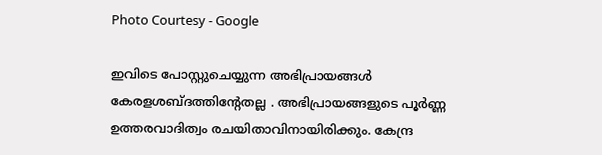Photo Courtesy - Google

ഇവിടെ പോസ്റ്റുചെയ്യുന്ന അഭിപ്രായങ്ങള്‍ കേരളശബ്‌ദത്തിന്റേതല്ല . അഭിപ്രായങ്ങളുടെ പൂര്‍ണ്ണ ഉത്തരവാദിത്വം രചയിതാവിനായിരിക്കും. കേന്ദ്ര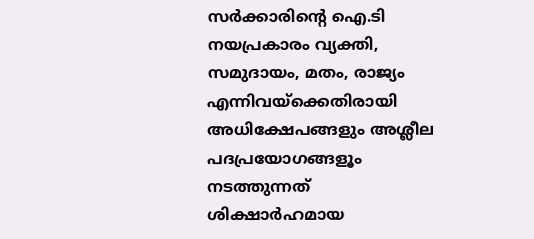സർക്കാരിന്റെ ഐ.ടി നയപ്രകാരം വ്യക്തി, സമുദായം, മതം, രാജ്യം എന്നിവയ്ക്കെതിരായി അധിക്ഷേപങ്ങളും അശ്ലീല പദപ്രയോഗങ്ങളൂം നടത്തുന്നത് ശിക്ഷാര്‍ഹമായ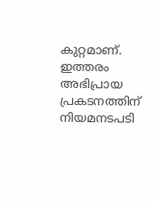കുറ്റമാണ്. ഇത്തരം അഭിപ്രായ പ്രകടനത്തിന് നിയമനടപടി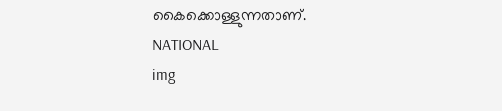കൈക്കൊള്ളുന്നതാണ്.
NATIONAL
img